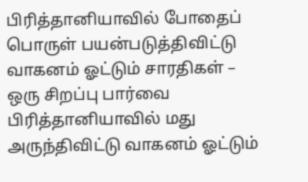பிரித்தானியாவில் போதைப் பொருள் பயன்படுத்திவிட்டு வாகனம் ஓட்டும் சாரதிகள் – ஒரு சிறப்பு பார்வை
பிரித்தானியாவில் மது அருந்திவிட்டு வாகனம் ஓட்டும்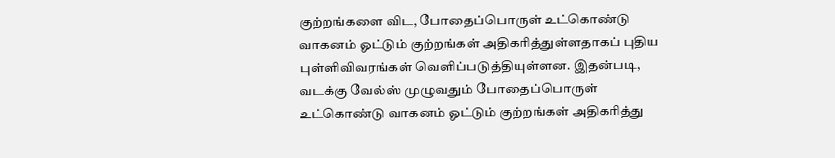குற்றங்களை விட, போதைப்பொருள் உட்கொண்டு வாகனம் ஓட்டும் குற்றங்கள் அதிகரித்துள்ளதாகப் புதிய புள்ளிவிவரங்கள் வெளிப்படுத்தியுள்ளன. இதன்படி, வடக்கு வேல்ஸ் முழுவதும் போதைப்பொருள் உட்கொண்டு வாகனம் ஓட்டும் குற்றங்கள் அதிகரித்து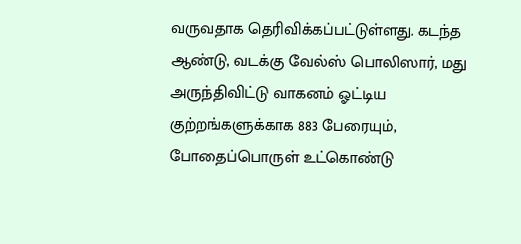வருவதாக தெரிவிக்கப்பட்டுள்ளது. கடந்த ஆண்டு, வடக்கு வேல்ஸ் பொலிஸார், மது அருந்திவிட்டு வாகனம் ஓட்டிய குற்றங்களுக்காக 883 பேரையும், போதைப்பொருள் உட்கொண்டு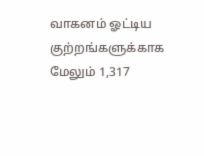வாகனம் ஓட்டிய குற்றங்களுக்காக மேலும் 1,317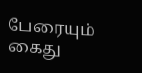பேரையும் கைது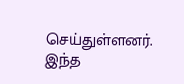செய்துள்ளனர். இந்த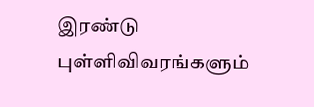இரண்டு புள்ளிவிவரங்களும்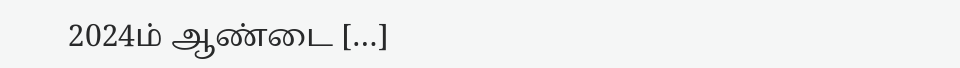2024ம் ஆண்டை […]